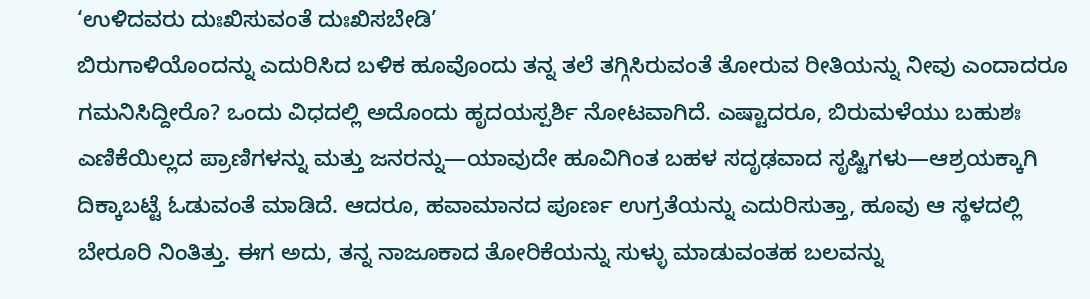‘ಉಳಿದವರು ದುಃಖಿಸುವಂತೆ ದುಃಖಿಸಬೇಡಿ’
ಬಿರುಗಾಳಿಯೊಂದನ್ನು ಎದುರಿಸಿದ ಬಳಿಕ ಹೂವೊಂದು ತನ್ನ ತಲೆ ತಗ್ಗಿಸಿರುವಂತೆ ತೋರುವ ರೀತಿಯನ್ನು ನೀವು ಎಂದಾದರೂ ಗಮನಿಸಿದ್ದೀರೊ? ಒಂದು ವಿಧದಲ್ಲಿ ಅದೊಂದು ಹೃದಯಸ್ಪರ್ಶಿ ನೋಟವಾಗಿದೆ. ಎಷ್ಟಾದರೂ, ಬಿರುಮಳೆಯು ಬಹುಶಃ ಎಣಿಕೆಯಿಲ್ಲದ ಪ್ರಾಣಿಗಳನ್ನು ಮತ್ತು ಜನರನ್ನು—ಯಾವುದೇ ಹೂವಿಗಿಂತ ಬಹಳ ಸದೃಢವಾದ ಸೃಷ್ಟಿಗಳು—ಆಶ್ರಯಕ್ಕಾಗಿ ದಿಕ್ಕಾಬಟ್ಟೆ ಓಡುವಂತೆ ಮಾಡಿದೆ. ಆದರೂ, ಹವಾಮಾನದ ಪೂರ್ಣ ಉಗ್ರತೆಯನ್ನು ಎದುರಿಸುತ್ತಾ, ಹೂವು ಆ ಸ್ಥಳದಲ್ಲಿ ಬೇರೂರಿ ನಿಂತಿತ್ತು. ಈಗ ಅದು, ತನ್ನ ನಾಜೂಕಾದ ತೋರಿಕೆಯನ್ನು ಸುಳ್ಳು ಮಾಡುವಂತಹ ಬಲವನ್ನು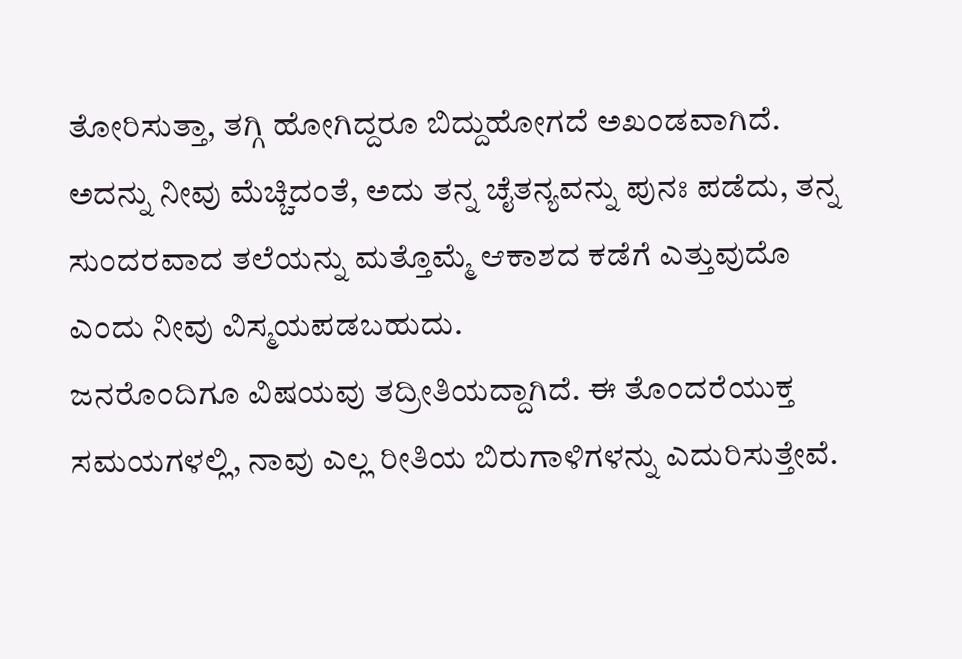ತೋರಿಸುತ್ತಾ, ತಗ್ಗಿ ಹೋಗಿದ್ದರೂ ಬಿದ್ದುಹೋಗದೆ ಅಖಂಡವಾಗಿದೆ. ಅದನ್ನು ನೀವು ಮೆಚ್ಚಿದಂತೆ, ಅದು ತನ್ನ ಚೈತನ್ಯವನ್ನು ಪುನಃ ಪಡೆದು, ತನ್ನ ಸುಂದರವಾದ ತಲೆಯನ್ನು ಮತ್ತೊಮ್ಮೆ ಆಕಾಶದ ಕಡೆಗೆ ಎತ್ತುವುದೊ ಎಂದು ನೀವು ವಿಸ್ಮಯಪಡಬಹುದು.
ಜನರೊಂದಿಗೂ ವಿಷಯವು ತದ್ರೀತಿಯದ್ದಾಗಿದೆ. ಈ ತೊಂದರೆಯುಕ್ತ ಸಮಯಗಳಲ್ಲಿ, ನಾವು ಎಲ್ಲ ರೀತಿಯ ಬಿರುಗಾಳಿಗಳನ್ನು ಎದುರಿಸುತ್ತೇವೆ.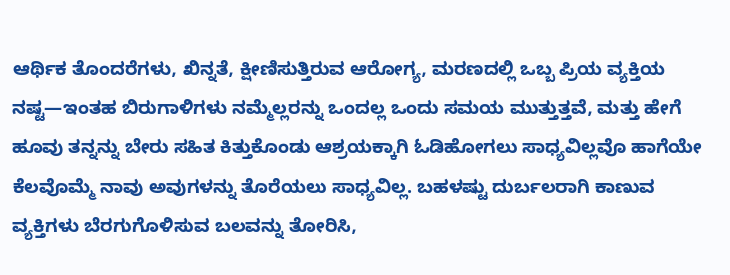ಆರ್ಥಿಕ ತೊಂದರೆಗಳು, ಖಿನ್ನತೆ, ಕ್ಷೀಣಿಸುತ್ತಿರುವ ಆರೋಗ್ಯ, ಮರಣದಲ್ಲಿ ಒಬ್ಬ ಪ್ರಿಯ ವ್ಯಕ್ತಿಯ ನಷ್ಟ—ಇಂತಹ ಬಿರುಗಾಳಿಗಳು ನಮ್ಮೆಲ್ಲರನ್ನು ಒಂದಲ್ಲ ಒಂದು ಸಮಯ ಮುತ್ತುತ್ತವೆ, ಮತ್ತು ಹೇಗೆ ಹೂವು ತನ್ನನ್ನು ಬೇರು ಸಹಿತ ಕಿತ್ತುಕೊಂಡು ಆಶ್ರಯಕ್ಕಾಗಿ ಓಡಿಹೋಗಲು ಸಾಧ್ಯವಿಲ್ಲವೊ ಹಾಗೆಯೇ ಕೆಲವೊಮ್ಮೆ ನಾವು ಅವುಗಳನ್ನು ತೊರೆಯಲು ಸಾಧ್ಯವಿಲ್ಲ. ಬಹಳಷ್ಟು ದುರ್ಬಲರಾಗಿ ಕಾಣುವ ವ್ಯಕ್ತಿಗಳು ಬೆರಗುಗೊಳಿಸುವ ಬಲವನ್ನು ತೋರಿಸಿ,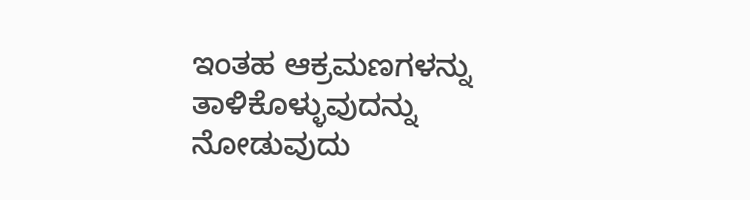ಇಂತಹ ಆಕ್ರಮಣಗಳನ್ನು ತಾಳಿಕೊಳ್ಳುವುದನ್ನು ನೋಡುವುದು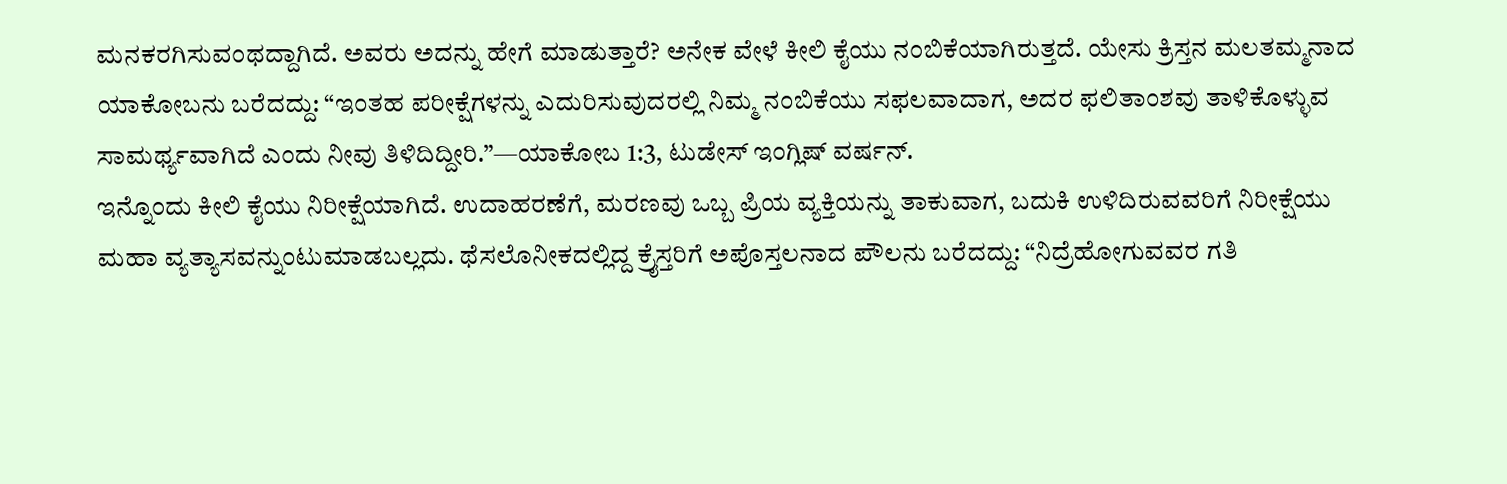ಮನಕರಗಿಸುವಂಥದ್ದಾಗಿದೆ. ಅವರು ಅದನ್ನು ಹೇಗೆ ಮಾಡುತ್ತಾರೆ? ಅನೇಕ ವೇಳೆ ಕೀಲಿ ಕೈಯು ನಂಬಿಕೆಯಾಗಿರುತ್ತದೆ. ಯೇಸು ಕ್ರಿಸ್ತನ ಮಲತಮ್ಮನಾದ ಯಾಕೋಬನು ಬರೆದದ್ದು: “ಇಂತಹ ಪರೀಕ್ಷೆಗಳನ್ನು ಎದುರಿಸುವುದರಲ್ಲಿ ನಿಮ್ಮ ನಂಬಿಕೆಯು ಸಫಲವಾದಾಗ, ಅದರ ಫಲಿತಾಂಶವು ತಾಳಿಕೊಳ್ಳುವ ಸಾಮರ್ಥ್ಯವಾಗಿದೆ ಎಂದು ನೀವು ತಿಳಿದಿದ್ದೀರಿ.”—ಯಾಕೋಬ 1:3, ಟುಡೇಸ್ ಇಂಗ್ಲಿಷ್ ವರ್ಷನ್.
ಇನ್ನೊಂದು ಕೀಲಿ ಕೈಯು ನಿರೀಕ್ಷೆಯಾಗಿದೆ. ಉದಾಹರಣೆಗೆ, ಮರಣವು ಒಬ್ಬ ಪ್ರಿಯ ವ್ಯಕ್ತಿಯನ್ನು ತಾಕುವಾಗ, ಬದುಕಿ ಉಳಿದಿರುವವರಿಗೆ ನಿರೀಕ್ಷೆಯು ಮಹಾ ವ್ಯತ್ಯಾಸವನ್ನುಂಟುಮಾಡಬಲ್ಲದು. ಥೆಸಲೊನೀಕದಲ್ಲಿದ್ದ ಕ್ರೈಸ್ತರಿಗೆ ಅಪೊಸ್ತಲನಾದ ಪೌಲನು ಬರೆದದ್ದು: “ನಿದ್ರೆಹೋಗುವವರ ಗತಿ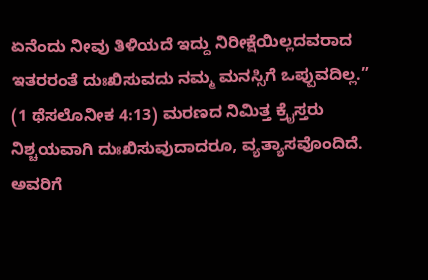ಏನೆಂದು ನೀವು ತಿಳಿಯದೆ ಇದ್ದು ನಿರೀಕ್ಷೆಯಿಲ್ಲದವರಾದ ಇತರರಂತೆ ದುಃಖಿಸುವದು ನಮ್ಮ ಮನಸ್ಸಿಗೆ ಒಪ್ಪುವದಿಲ್ಲ.” (1 ಥೆಸಲೊನೀಕ 4:13) ಮರಣದ ನಿಮಿತ್ತ ಕ್ರೈಸ್ತರು ನಿಶ್ಚಯವಾಗಿ ದುಃಖಿಸುವುದಾದರೂ, ವ್ಯತ್ಯಾಸವೊಂದಿದೆ. ಅವರಿಗೆ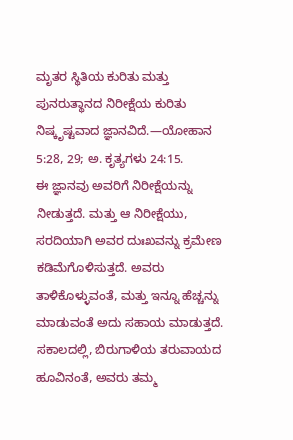ಮೃತರ ಸ್ಥಿತಿಯ ಕುರಿತು ಮತ್ತು ಪುನರುತ್ಥಾನದ ನಿರೀಕ್ಷೆಯ ಕುರಿತು ನಿಷ್ಕೃಷ್ಟವಾದ ಜ್ಞಾನವಿದೆ.—ಯೋಹಾನ 5:28, 29; ಅ. ಕೃತ್ಯಗಳು 24:15.
ಈ ಜ್ಞಾನವು ಅವರಿಗೆ ನಿರೀಕ್ಷೆಯನ್ನು ನೀಡುತ್ತದೆ. ಮತ್ತು ಆ ನಿರೀಕ್ಷೆಯು, ಸರದಿಯಾಗಿ ಅವರ ದುಃಖವನ್ನು ಕ್ರಮೇಣ ಕಡಿಮೆಗೊಳಿಸುತ್ತದೆ. ಅವರು ತಾಳಿಕೊಳ್ಳುವಂತೆ, ಮತ್ತು ಇನ್ನೂ ಹೆಚ್ಚನ್ನು ಮಾಡುವಂತೆ ಅದು ಸಹಾಯ ಮಾಡುತ್ತದೆ. ಸಕಾಲದಲ್ಲಿ, ಬಿರುಗಾಳಿಯ ತರುವಾಯದ ಹೂವಿನಂತೆ, ಅವರು ತಮ್ಮ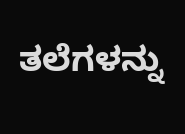ತಲೆಗಳನ್ನು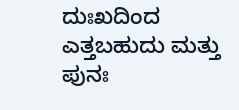ದುಃಖದಿಂದ ಎತ್ತಬಹುದು ಮತ್ತು ಪುನಃ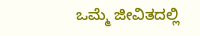ಒಮ್ಮೆ ಜೀವಿತದಲ್ಲಿ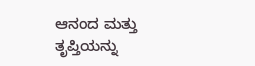ಆನಂದ ಮತ್ತು ತೃಪ್ತಿಯನ್ನು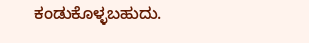ಕಂಡುಕೊಳ್ಳಬಹುದು.